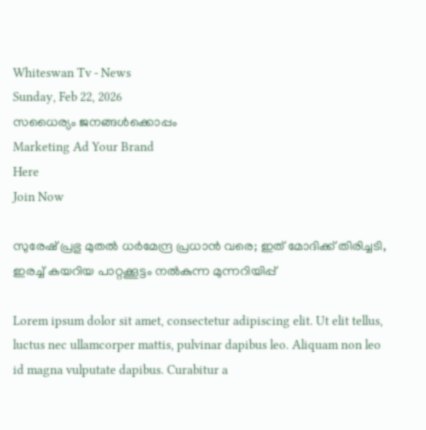Whiteswan Tv - News
Sunday, Feb 22, 2026
സധൈര്യം ജനങ്ങൾക്കൊപ്പം
Marketing Ad Your Brand
Here
Join Now

സുരേഷ് പ്രഭു മുതൽ ധർമേന്ദ്ര പ്രധാൻ വരെ; ഇത് മോദിക്ക് തിരിച്ചടി, ഇരച്ച് കയറിയ പാറ്റക്കൂട്ടം നൽകുന്ന മുന്നറിയിപ്പ്

Lorem ipsum dolor sit amet, consectetur adipiscing elit. Ut elit tellus, luctus nec ullamcorper mattis, pulvinar dapibus leo. Aliquam non leo id magna vulputate dapibus. Curabitur a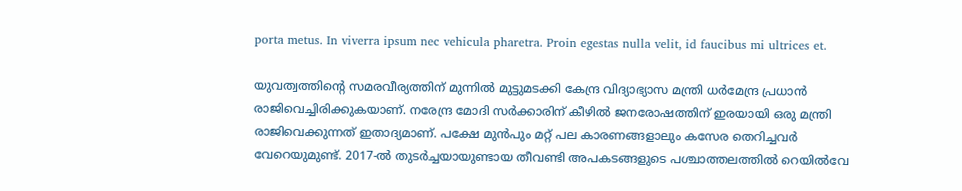porta metus. In viverra ipsum nec vehicula pharetra. Proin egestas nulla velit, id faucibus mi ultrices et.

യുവത്വത്തിന്റെ സമരവീര്യത്തിന് മുന്നിൽ മുട്ടുമടക്കി കേന്ദ്ര വിദ്യാഭ്യാസ മന്ത്രി ധർമേന്ദ്ര പ്രധാൻ രാജിവെച്ചിരിക്കുകയാണ്. നരേന്ദ്ര മോദി സർക്കാരിന് കീഴിൽ ജനരോഷത്തിന് ഇരയായി ഒരു മന്ത്രി രാജിവെക്കുന്നത് ഇതാദ്യമാണ്. പക്ഷേ മുൻപും മറ്റ് പല കാരണങ്ങളാലും കസേര തെറിച്ചവർ വേറെയുമുണ്ട്. 2017-ൽ തുടർച്ചയായുണ്ടായ തീവണ്ടി അപകടങ്ങളുടെ പശ്ചാത്തലത്തിൽ റെയിൽവേ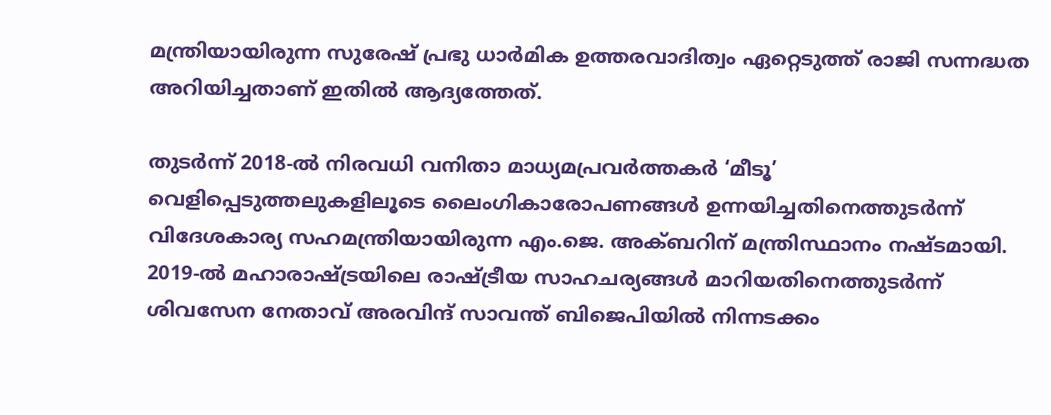മന്ത്രിയായിരുന്ന സുരേഷ് പ്രഭു ധാർമിക ഉത്തരവാദിത്വം ഏറ്റെടുത്ത് രാജി സന്നദ്ധത അറിയിച്ചതാണ് ഇതിൽ ആദ്യത്തേത്.

തുടർന്ന് 2018-ൽ നിരവധി വനിതാ മാധ്യമപ്രവർത്തകർ ‘മീടൂ’ വെളിപ്പെടുത്തലുകളിലൂടെ ലൈംഗികാരോപണങ്ങൾ ഉന്നയിച്ചതിനെത്തുടർന്ന് വിദേശകാര്യ സഹമന്ത്രിയായിരുന്ന എം.ജെ. അക്ബറിന് മന്ത്രിസ്ഥാനം നഷ്ടമായി. 2019-ൽ മഹാരാഷ്ട്രയിലെ രാഷ്ട്രീയ സാഹചര്യങ്ങൾ മാറിയതിനെത്തുടർന്ന് ശിവസേന നേതാവ് അരവിന്ദ് സാവന്ത് ബിജെപിയിൽ നിന്നടക്കം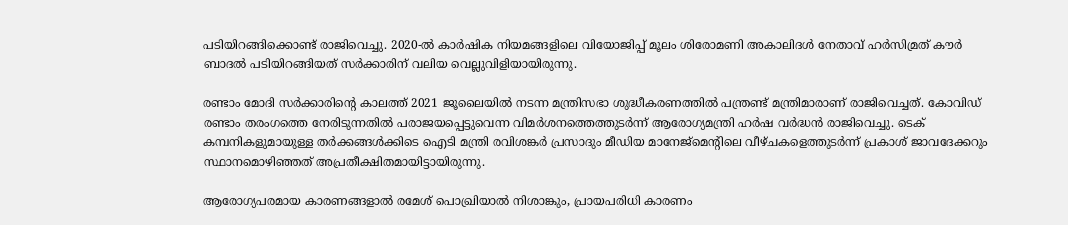പടിയിറങ്ങിക്കൊണ്ട് രാജിവെച്ചു. 2020-ൽ കാർഷിക നിയമങ്ങളിലെ വിയോജിപ്പ് മൂലം ശിരോമണി അകാലിദൾ നേതാവ് ഹർസിമ്രത് കൗർ ബാദൽ പടിയിറങ്ങിയത് സർക്കാരിന് വലിയ വെല്ലുവിളിയായിരുന്നു.

രണ്ടാം മോദി സർക്കാരിന്റെ കാലത്ത് 2021 ജൂലൈയിൽ നടന്ന മന്ത്രിസഭാ ശുദ്ധീകരണത്തിൽ പന്ത്രണ്ട് മന്ത്രിമാരാണ് രാജിവെച്ചത്. കോവിഡ് രണ്ടാം തരംഗത്തെ നേരിടുന്നതിൽ പരാജയപ്പെട്ടുവെന്ന വിമർശനത്തെത്തുടർന്ന് ആരോഗ്യമന്ത്രി ഹർഷ വർദ്ധൻ രാജിവെച്ചു. ടെക് കമ്പനികളുമായുള്ള തർക്കങ്ങൾക്കിടെ ഐടി മന്ത്രി രവിശങ്കർ പ്രസാദും മീഡിയ മാനേജ്‌മെന്റിലെ വീഴ്ചകളെത്തുടർന്ന് പ്രകാശ് ജാവദേക്കറും സ്ഥാനമൊഴിഞ്ഞത് അപ്രതീക്ഷിതമായിട്ടായിരുന്നു.

ആരോഗ്യപരമായ കാരണങ്ങളാൽ രമേശ് പൊഖ്രിയാൽ നിശാങ്കും, പ്രായപരിധി കാരണം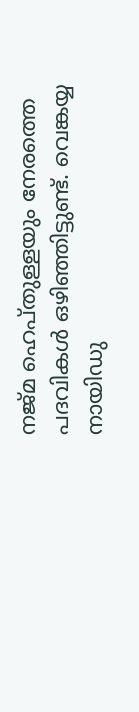നജ്മ ഹെപ്തുള്ളയും നേരത്തെ പദവികൾ ഒഴിഞ്ഞിട്ടുണ്ട്. വെങ്കയ്യ നായിഡു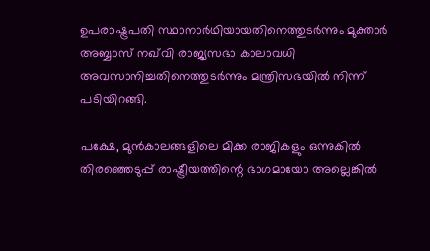ഉപരാഷ്ട്രപതി സ്ഥാനാർഥിയായതിനെത്തുടർന്നും മുക്താർ അബ്ബാസ് നഖ്‌വി രാജ്യസഭാ കാലാവധി അവസാനിച്ചതിനെത്തുടർന്നും മന്ത്രിസഭയിൽ നിന്ന് പടിയിറങ്ങി.

പക്ഷേ, മുൻകാലങ്ങളിലെ മിക്ക രാജികളും ഒന്നുകിൽ തിരഞ്ഞെടുപ്പ് രാഷ്ട്രീയത്തിന്റെ ഭാഗമായോ അല്ലെങ്കിൽ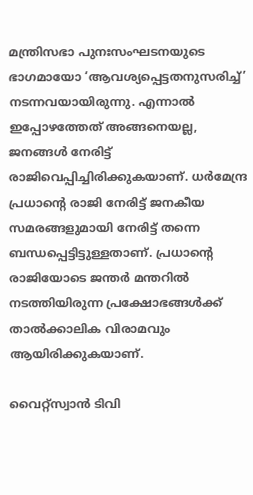മന്ത്രിസഭാ പുനഃസംഘടനയുടെ ഭാഗമായോ ‘ആവശ്യപ്പെട്ടതനുസരിച്ച്’ നടന്നവയായിരുന്നു. എന്നാൽ ഇപ്പോഴത്തേത് അങ്ങനെയല്ല, ജനങ്ങൾ‌ നേരിട്ട് രാജിവെപ്പിച്ചിരിക്കുകയാണ്. ധർമേന്ദ്ര പ്രധാന്റെ രാജി നേരിട്ട് ജനകീയ സമരങ്ങളുമായി നേരിട്ട് തന്നെ ബന്ധപ്പെട്ടിട്ടുള്ളതാണ്. പ്രധാന്റെ രാജിയോടെ ജന്തർ മന്തറിൽ നടത്തിയിരുന്ന പ്രക്ഷോഭങ്ങൾക്ക് താൽക്കാലിക വിരാമവും ആയിരിക്കുകയാണ്.

വൈറ്റ്സ്വാൻ ടിവി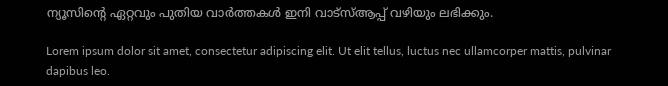ന്യൂസിന്റെ ഏറ്റവും പുതിയ വാർത്തകൾ ഇനി വാട്സ്ആപ്പ് വഴിയും ലഭിക്കും.

Lorem ipsum dolor sit amet, consectetur adipiscing elit. Ut elit tellus, luctus nec ullamcorper mattis, pulvinar dapibus leo.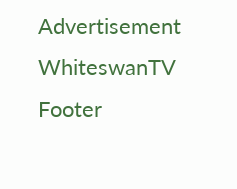Advertisement
WhiteswanTV Footer